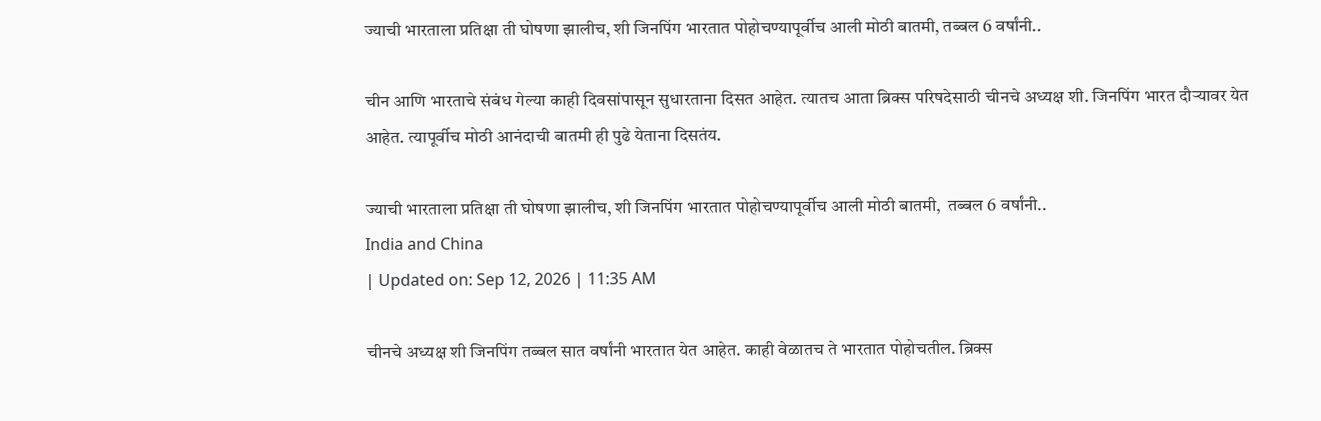ज्याची भारताला प्रतिक्षा ती घोषणा झालीच, शी जिनपिंग भारतात पोहोचण्यापूर्वीच आली मोठी बातमी, तब्बल 6 वर्षांनी..

चीन आणि भारताचे संबंध गेल्या काही दिवसांपासून सुधारताना दिसत आहेत. त्यातच आता ब्रिक्स परिषदेसाठी चीनचे अध्यक्ष शी. जिनपिंग भारत दौऱ्यावर येत आहेत. त्यापूर्वीच मोठी आनंदाची बातमी ही पुढे येताना दिसतंय.

ज्याची भारताला प्रतिक्षा ती घोषणा झालीच, शी जिनपिंग भारतात पोहोचण्यापूर्वीच आली मोठी बातमी,  तब्बल 6 वर्षांनी..
India and China
| Updated on: Sep 12, 2026 | 11:35 AM

चीनचे अध्यक्ष शी जिनपिंग तब्बल सात वर्षांनी भारतात येत आहेत. काही वेळातच ते भारतात पोहोचतील. ब्रिक्स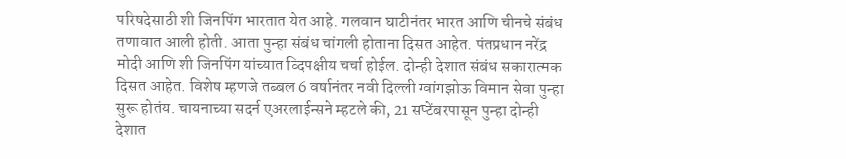परिषदेसाठी शी जिनपिंग भारतात येत आहे. गलवान घाटीनंतर भारत आणि चीनचे संबंध तणावात आली होती. आता पुन्हा संबंध चांगली होताना दिसत आहेत. पंतप्रधान नरेंद्र मोदी आणि शी जिनपिंग यांच्यात व्दिपक्षीय चर्चा होईल. दोन्ही देशात संबंध सकारात्मक दिसत आहेत. विशेष म्हणजे तब्बल 6 वर्षानंतर नवी दिल्ली ग्वांगझोऊ विमान सेवा पुन्हा सुरू होतंय. चायनाच्या सदर्न एअरलाईन्सने म्हटले की, 21 सप्टेंबरपासून पुन्हा दोन्ही देशात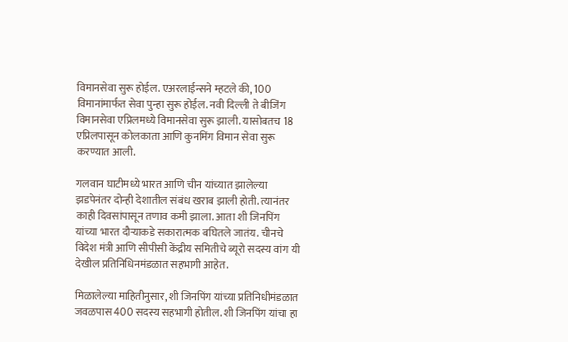विमानसेवा सुरू होईल. एअरलाईन्सने म्हटले की, 100 विमानांमार्फत सेवा पुन्हा सुरू होईल. नवी दिल्ली ते बीजिंग विमानसेवा एप्रिलमध्ये विमानसेवा सुरू झाली. यासोबतच 18 एप्रिलपासून कोलकाता आणि कुनमिंग विमान सेवा सुरू करण्यात आली.

गलवान घाटीमध्ये भारत आणि चीन यांच्यात झालेल्या झडपेनंतर दोन्ही देशातील संबंध खराब झाली होती. त्यानंतर काही दिवसांपासून तणाव कमी झाला. आता शी जिनपिंग यांच्या भारत दौऱ्याकडे सकारात्मक बघितले जातंय. चीनचे विदेश मंत्री आणि सीपीसी केंद्रीय समितीचे ब्यूरो सदस्य वांग यी देखील प्रतिनिधिनमंडळात सहभागी आहेत.

मिळालेल्या माहितीनुसार, शी जिनपिंग यांच्या प्रतिनिधीमंडळात जवळपास 400 सदस्य सहभागी होतील. शी जिनपिंग यांचा हा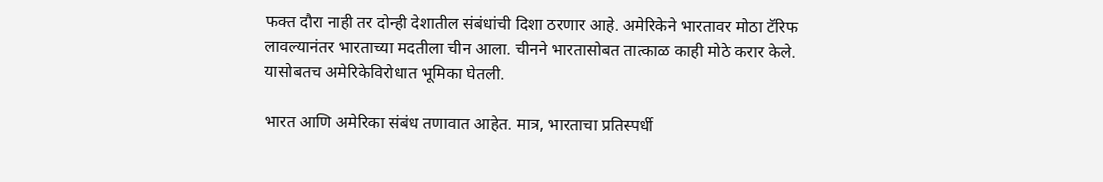फक्त दौरा नाही तर दोन्ही देशातील संबंधांची दिशा ठरणार आहे. अमेरिकेने भारतावर मोठा टॅरिफ लावल्यानंतर भारताच्या मदतीला चीन आला. चीनने भारतासोबत तात्काळ काही मोठे करार केले. यासोबतच अमेरिकेविरोधात भूमिका घेतली.

भारत आणि अमेरिका संबंध तणावात आहेत. मात्र, भारताचा प्रतिस्पर्धी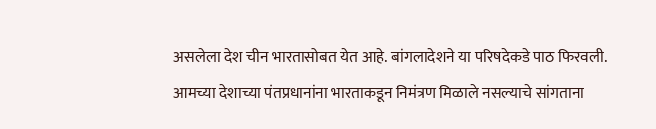असलेला देश चीन भारतासोबत येत आहे. बांगलादेशने या परिषदेकडे पाठ फिरवली. आमच्या देशाच्या पंतप्रधानांना भारताकडून निमंत्रण मिळाले नसल्याचे सांगताना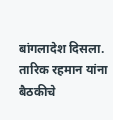बांगलादेश दिसला. तारिक रहमान यांना बैठकीचे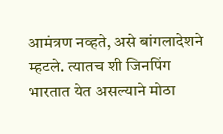आमंत्रण नव्हते, असे बांगलादेशने म्हटले. त्यातच शी जिनपिंग भारतात येत असल्याने मोठा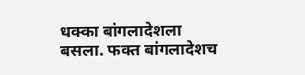धक्का बांगलादेशला बसला. फक्त बांगलादेशच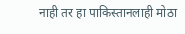नाही तर हा पाकिस्तानलाही मोठा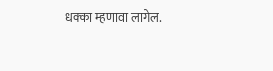धक्का म्हणावा लागेल.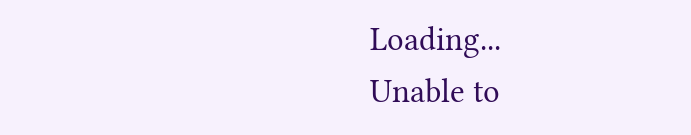Loading...
Unable to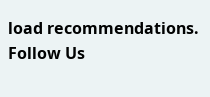load recommendations.
Follow Us